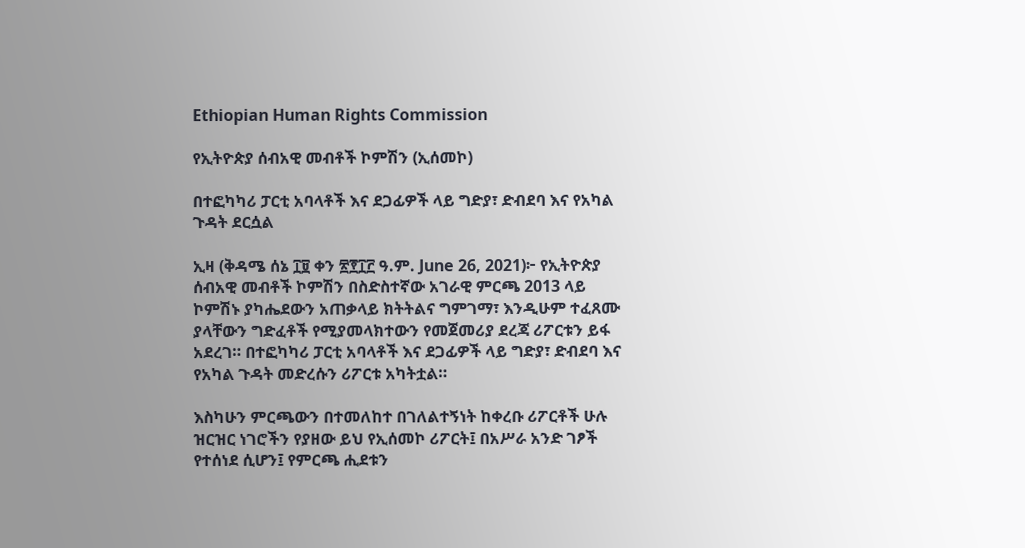Ethiopian Human Rights Commission

የኢትዮጵያ ሰብአዊ መብቶች ኮምሽን (ኢሰመኮ)

በተፎካካሪ ፓርቲ አባላቶች እና ደጋፊዎች ላይ ግድያ፣ ድብደባ እና የአካል ጉዳት ደርሷል

ኢዛ (ቅዳሜ ሰኔ ፲፱ ቀን ፳፻፲፫ ዓ.ም. June 26, 2021)፦ የኢትዮጵያ ሰብአዊ መብቶች ኮምሽን በስድስተኛው አገራዊ ምርጫ 2013 ላይ ኮምሽኑ ያካሔደውን አጠቃላይ ክትትልና ግምገማ፣ እንዲሁም ተፈጸሙ ያላቸውን ግድፈቶች የሚያመላክተውን የመጀመሪያ ደረጃ ሪፖርቱን ይፋ አደረገ። በተፎካካሪ ፓርቲ አባላቶች እና ደጋፊዎች ላይ ግድያ፣ ድብደባ እና የአካል ጉዳት መድረሱን ሪፖርቱ አካትቷል።

እስካሁን ምርጫውን በተመለከተ በገለልተኝነት ከቀረቡ ሪፖርቶች ሁሉ ዝርዝር ነገሮችን የያዘው ይህ የኢሰመኮ ሪፖርት፤ በአሥራ አንድ ገፆች የተሰነደ ሲሆን፤ የምርጫ ሒደቱን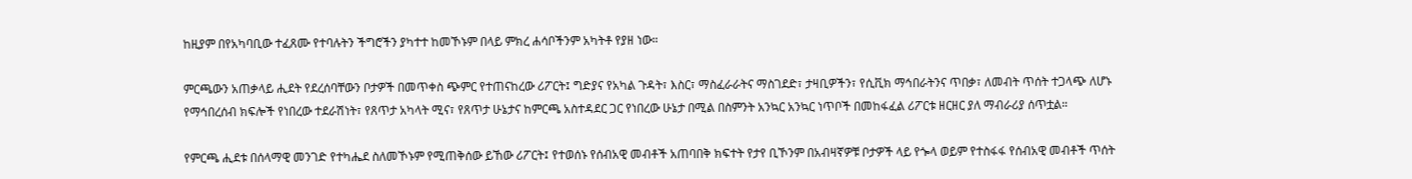ከዚያም በየአካባቢው ተፈጸሙ የተባሉትን ችግሮችን ያካተተ ከመኾኑም በላይ ምክረ ሐሳቦችንም አካትቶ የያዘ ነው።

ምርጫውን አጠቃላይ ሒደት የደረሰባቸውን ቦታዎች በመጥቀስ ጭምር የተጠናከረው ሪፖርት፤ ግድያና የአካል ጉዳት፣ እስር፣ ማስፈራራትና ማስገደድ፣ ታዛቢዎችን፣ የሲቪክ ማኅበራትንና ጥበቃ፣ ለመብት ጥሰት ተጋላጭ ለሆኑ የማኅበረሰብ ክፍሎች የነበረው ተደራሽነት፣ የጸጥታ አካላት ሚና፣ የጸጥታ ሁኔታና ከምርጫ አስተዳደር ጋር የነበረው ሁኔታ በሚል በስምንት አንኳር አንኳር ነጥቦች በመከፋፈል ሪፖርቱ ዘርዘር ያለ ማብራሪያ ሰጥቷል።

የምርጫ ሒደቱ በሰላማዊ መንገድ የተካሔደ ስለመኾኑም የሚጠቅሰው ይኸው ሪፖርት፤ የተወሰኑ የሰብአዊ መብቶች አጠባበቅ ክፍተት የታየ ቢኾንም በአብዛኛዎቹ ቦታዎች ላይ የጐላ ወይም የተስፋፋ የሰብአዊ መብቶች ጥሰት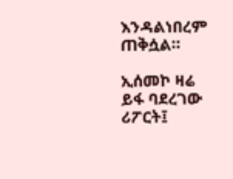እንዳልነበረም ጠቅሷል።

ኢሰመኮ ዛሬ ይፋ ባደረገው ሪፖርት፤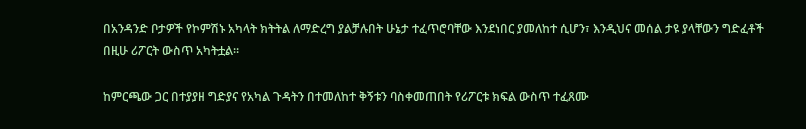በአንዳንድ ቦታዎች የኮምሽኑ አካላት ክትትል ለማድረግ ያልቻሉበት ሁኔታ ተፈጥሮባቸው እንደነበር ያመለከተ ሲሆን፣ እንዲህና መሰል ታዩ ያላቸውን ግድፈቶች በዚሁ ሪፖርት ውስጥ አካትቷል።

ከምርጫው ጋር በተያያዘ ግድያና የአካል ጉዳትን በተመለከተ ቅኝቱን ባስቀመጠበት የሪፖርቱ ክፍል ውስጥ ተፈጸሙ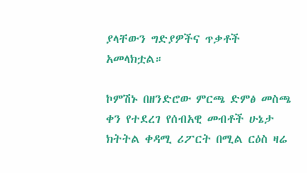ያላቸውን ግድያዎችና ጥቃቶች አመላክቷል።

ኮምሽኑ በዘንድሮው ምርጫ ድምፅ መስጫ ቀን የተደረገ የሰብአዊ መብቶች ሁኔታ ክትትል ቀዳሚ ሪፖርት በሚል ርዕስ ዛሬ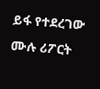ይፋ የተደረገው ሙሉ ሪፖርት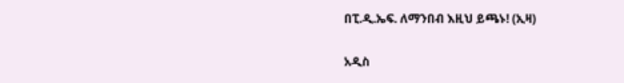በፒ.ዲ.ኤፍ. ለማንበብ እዚህ ይጫኑ! (ኢዛ)

አዲስ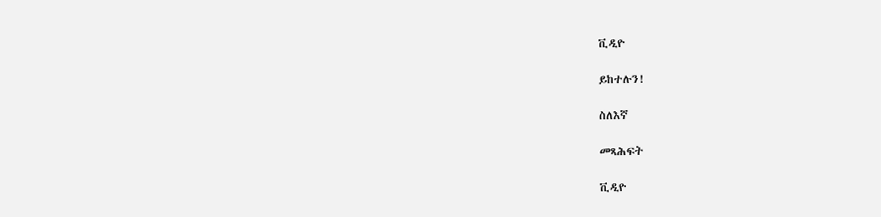ቪዲዮ

ይከተሉን!

ስለእኛ

መጻሕፍት

ቪዲዮ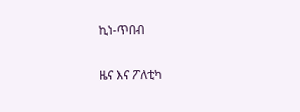ኪነ-ጥበብ

ዜና እና ፖለቲካ